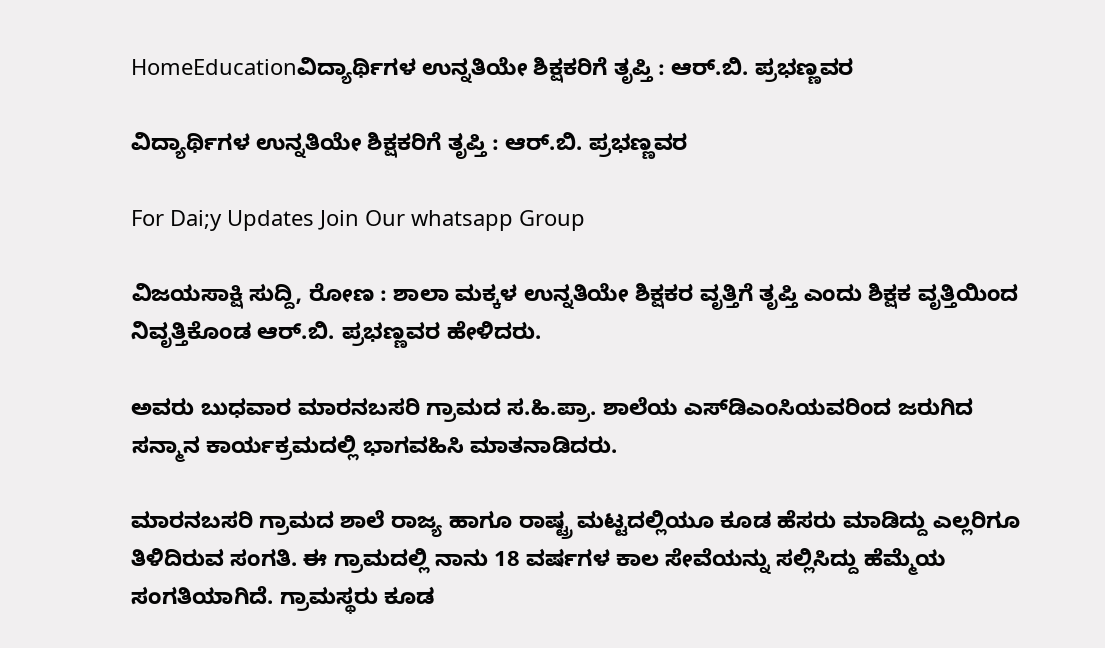HomeEducationವಿದ್ಯಾರ್ಥಿಗಳ ಉನ್ನತಿಯೇ ಶಿಕ್ಷಕರಿಗೆ ತೃಪ್ತಿ : ಆರ್.ಬಿ. ಪ್ರಭಣ್ಣವರ

ವಿದ್ಯಾರ್ಥಿಗಳ ಉನ್ನತಿಯೇ ಶಿಕ್ಷಕರಿಗೆ ತೃಪ್ತಿ : ಆರ್.ಬಿ. ಪ್ರಭಣ್ಣವರ

For Dai;y Updates Join Our whatsapp Group

ವಿಜಯಸಾಕ್ಷಿ ಸುದ್ದಿ, ರೋಣ : ಶಾಲಾ ಮಕ್ಕಳ ಉನ್ನತಿಯೇ ಶಿಕ್ಷಕರ ವೃತ್ತಿಗೆ ತೃಪ್ತಿ ಎಂದು ಶಿಕ್ಷಕ ವೃತ್ತಿಯಿಂದ ನಿವೃತ್ತಿಕೊಂಡ ಆರ್.ಬಿ. ಪ್ರಭಣ್ಣವರ ಹೇಳಿದರು.

ಅವರು ಬುಧವಾರ ಮಾರನಬಸರಿ ಗ್ರಾಮದ ಸ.ಹಿ.ಪ್ರಾ. ಶಾಲೆಯ ಎಸ್‌ಡಿಎಂಸಿಯವರಿಂದ ಜರುಗಿದ ಸನ್ಮಾನ ಕಾರ್ಯಕ್ರಮದಲ್ಲಿ ಭಾಗವಹಿಸಿ ಮಾತನಾಡಿದರು.

ಮಾರನಬಸರಿ ಗ್ರಾಮದ ಶಾಲೆ ರಾಜ್ಯ ಹಾಗೂ ರಾಷ್ಟ್ರ ಮಟ್ಟದಲ್ಲಿಯೂ ಕೂಡ ಹೆಸರು ಮಾಡಿದ್ದು ಎಲ್ಲರಿಗೂ ತಿಳಿದಿರುವ ಸಂಗತಿ. ಈ ಗ್ರಾಮದಲ್ಲಿ ನಾನು 18 ವರ್ಷಗಳ ಕಾಲ ಸೇವೆಯನ್ನು ಸಲ್ಲಿಸಿದ್ದು ಹೆಮ್ಮೆಯ ಸಂಗತಿಯಾಗಿದೆ. ಗ್ರಾಮಸ್ಥರು ಕೂಡ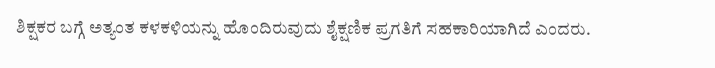ಶಿಕ್ಷಕರ ಬಗ್ಗೆ ಅತ್ಯಂತ ಕಳಕಳಿಯನ್ನು ಹೊಂದಿರುವುದು ಶೈಕ್ಷಣಿಕ ಪ್ರಗತಿಗೆ ಸಹಕಾರಿಯಾಗಿದೆ ಎಂದರು.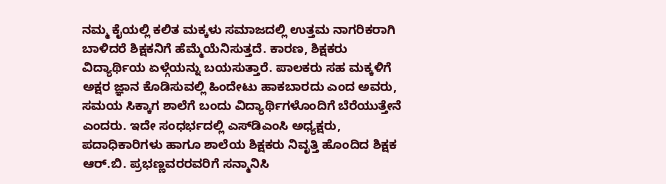ನಮ್ಮ ಕೈಯಲ್ಲಿ ಕಲಿತ ಮಕ್ಕಳು ಸಮಾಜದಲ್ಲಿ ಉತ್ತಮ ನಾಗರಿಕರಾಗಿ ಬಾಳಿದರೆ ಶಿಕ್ಷಕನಿಗೆ ಹೆಮ್ಮೆಯೆನಿಸುತ್ತದೆ. ಕಾರಣ, ಶಿಕ್ಷಕರು ವಿದ್ಯಾರ್ಥಿಯ ಏಳ್ಗೆಯನ್ನು ಬಯಸುತ್ತಾರೆ. ಪಾಲಕರು ಸಹ ಮಕ್ಕಳಿಗೆ ಅಕ್ಷರ ಜ್ಞಾನ ಕೊಡಿಸುವಲ್ಲಿ ಹಿಂದೇಟು ಹಾಕಬಾರದು ಎಂದ ಅವರು, ಸಮಯ ಸಿಕ್ಕಾಗ ಶಾಲೆಗೆ ಬಂದು ವಿದ್ಯಾರ್ಥಿಗಳೊಂದಿಗೆ ಬೆರೆಯುತ್ತೇನೆ ಎಂದರು. ಇದೇ ಸಂಧರ್ಭದಲ್ಲಿ ಎಸ್‌ಡಿಎಂಸಿ ಅಧ್ಯಕ್ಷರು, ಪದಾಧಿಕಾರಿಗಳು ಹಾಗೂ ಶಾಲೆಯ ಶಿಕ್ಷಕರು ನಿವೃತ್ತಿ ಹೊಂದಿದ ಶಿಕ್ಷಕ ಆರ್.ಬಿ. ಪ್ರಭಣ್ಣವರರವರಿಗೆ ಸನ್ಮಾನಿಸಿ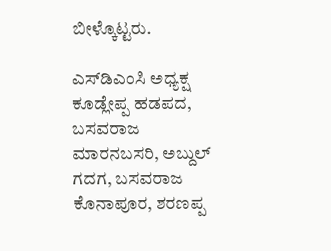ಬೀಳ್ಕೊಟ್ಟರು.

ಎಸ್‌ಡಿಎಂಸಿ ಅಧ್ಯಕ್ಷ ಕೂಡ್ಲೇಪ್ಪ ಹಡಪದ, ಬಸವರಾಜ ಮಾರನಬಸರಿ, ಅಬ್ದುಲ್ ಗದಗ, ಬಸವರಾಜ ಕೊನಾಪೂರ, ಶರಣಪ್ಪ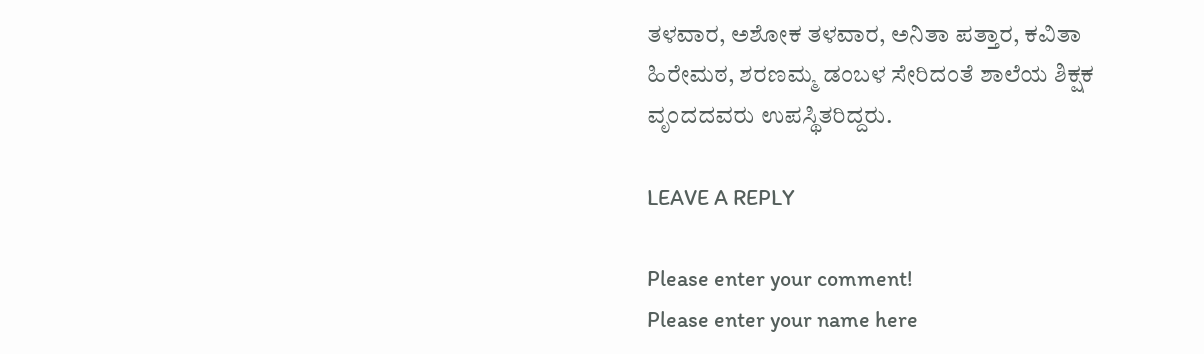ತಳವಾರ, ಅಶೋಕ ತಳವಾರ, ಅನಿತಾ ಪತ್ತಾರ, ಕವಿತಾ ಹಿರೇಮಠ, ಶರಣಮ್ಮ ಡಂಬಳ ಸೇರಿದಂತೆ ಶಾಲೆಯ ಶಿಕ್ಷಕ ವೃಂದದವರು ಉಪಸ್ಥಿತರಿದ್ದರು.

LEAVE A REPLY

Please enter your comment!
Please enter your name here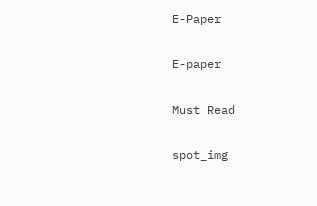E-Paper

E-paper

Must Read

spot_img